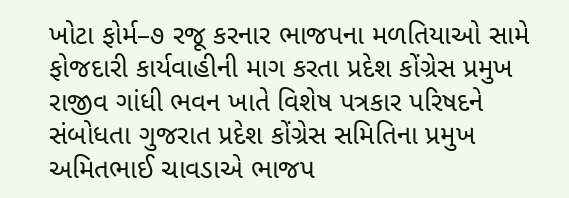ખોટા ફોર્મ–૭ રજૂ કરનાર ભાજપના મળતિયાઓ સામે ફોજદારી કાર્યવાહીની માગ કરતા પ્રદેશ કોંગ્રેસ પ્રમુખ
રાજીવ ગાંધી ભવન ખાતે વિશેષ પત્રકાર પરિષદને સંબોધતા ગુજરાત પ્રદેશ કોંગ્રેસ સમિતિના પ્રમુખ અમિતભાઈ ચાવડાએ ભાજપ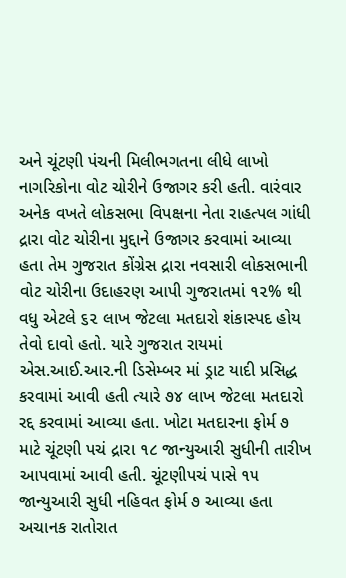અને ચૂંટણી પંચની મિલીભગતના લીધે લાખો નાગરિકોના વોટ ચોરીને ઉજાગર કરી હતી. વારંવાર અનેક વખતે લોકસભા વિપક્ષના નેતા રાહત્પલ ગાંધી દ્રારા વોટ ચોરીના મુદ્દાને ઉજાગર કરવામાં આવ્યા હતા તેમ ગુજરાત કોંગ્રેસ દ્રારા નવસારી લોકસભાની વોટ ચોરીના ઉદાહરણ આપી ગુજરાતમાં ૧૨% થી વધુ એટલે ૬૨ લાખ જેટલા મતદારો શંકાસ્પદ હોય તેવો દાવો હતો. યારે ગુજરાત રાયમાં એસ.આઈ.આર.ની ડિસેમ્બર માં ડ્રાટ યાદી પ્રસિદ્ધ કરવામાં આવી હતી ત્યારે ૭૪ લાખ જેટલા મતદારો રદ્દ કરવામાં આવ્યા હતા. ખોટા મતદારના ફોર્મ ૭ માટે ચૂંટણી પચં દ્રારા ૧૮ જાન્યુઆરી સુધીની તારીખ આપવામાં આવી હતી. ચૂંટણીપચં પાસે ૧૫ જાન્યુઆરી સુધી નહિવત ફોર્મ ૭ આવ્યા હતા અચાનક રાતોરાત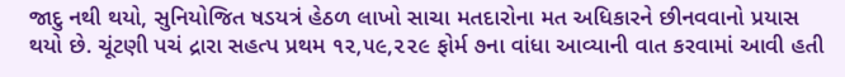જાદુ નથી થયો, સુનિયોજિત ષડયત્રં હેઠળ લાખો સાચા મતદારોના મત અધિકારને છીનવવાનો પ્રયાસ થયો છે. ચૂંટણી પચં દ્રારા સહત્પ પ્રથમ ૧૨,૫૯,૨૨૯ ફોર્મ ૭ના વાંધા આવ્યાની વાત કરવામાં આવી હતી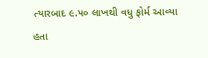ત્યારબાદ ૯.૫૦ લાખથી વધુ ફોર્મ આવ્યા હતા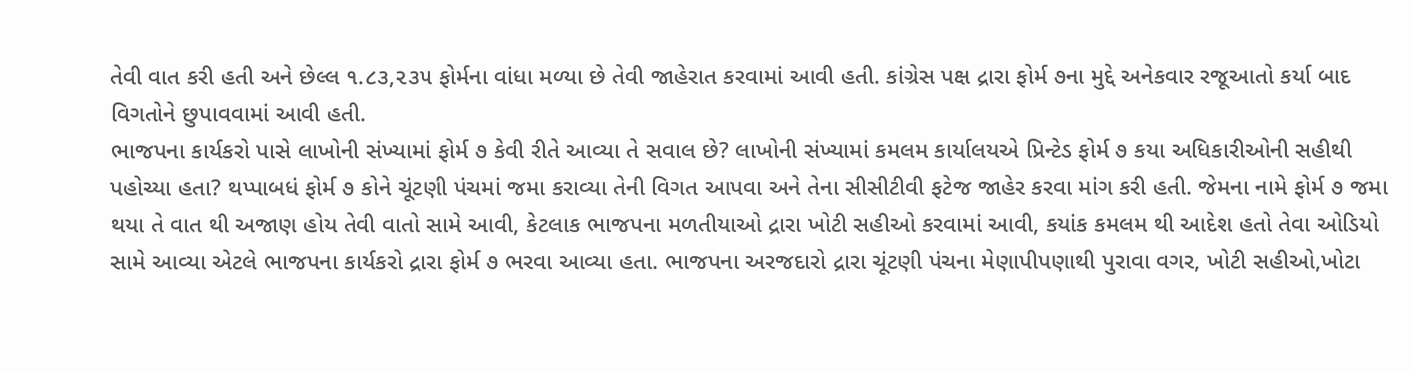તેવી વાત કરી હતી અને છેલ્લ ૧.૮૩,૨૩૫ ફોર્મના વાંધા મળ્યા છે તેવી જાહેરાત કરવામાં આવી હતી. કાંગ્રેસ પક્ષ દ્રારા ફોર્મ ૭ના મુદ્દે અનેકવાર રજૂઆતો કર્યા બાદ વિગતોને છુપાવવામાં આવી હતી.
ભાજપના કાર્યકરો પાસે લાખોની સંખ્યામાં ફોર્મ ૭ કેવી રીતે આવ્યા તે સવાલ છે? લાખોની સંખ્યામાં કમલમ કાર્યાલયએ પ્રિન્ટેડ ફોર્મ ૭ કયા અધિકારીઓની સહીથી પહોચ્યા હતા? થપ્પાબધં ફોર્મ ૭ કોને ચૂંટણી પંચમાં જમા કરાવ્યા તેની વિગત આપવા અને તેના સીસીટીવી ફટેજ જાહેર કરવા માંગ કરી હતી. જેમના નામે ફોર્મ ૭ જમા થયા તે વાત થી અજાણ હોય તેવી વાતો સામે આવી, કેટલાક ભાજપના મળતીયાઓ દ્રારા ખોટી સહીઓ કરવામાં આવી, કયાંક કમલમ થી આદેશ હતો તેવા ઓડિયો સામે આવ્યા એટલે ભાજપના કાર્યકરો દ્રારા ફોર્મ ૭ ભરવા આવ્યા હતા. ભાજપના અરજદારો દ્રારા ચૂંટણી પંચના મેણાપીપણાથી પુરાવા વગર, ખોટી સહીઓ,ખોટા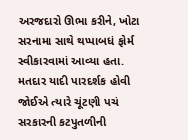અરજદારો ઊભા કરીને, ખોટા સરનામા સાથે થપ્પાબધં ફોર્મ સ્વીકારવામાં આવ્યા હતા. મતદાર યાદી પારદર્શક હોવી જોઈએ ત્યારે ચૂંટણી પચં સરકારની કટપુતળીની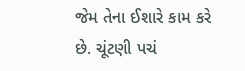જેમ તેના ઈશારે કામ કરે છે. ચૂંટણી પચં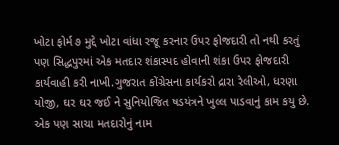ખોટા ફોર્મ ૭ મુદ્દે ખોટા વાંધા રજૂ કરનાર ઉપર ફોજદારી તો નથી કરતું પણ સિદ્ધપુરમાં એક મતદાર શંકાસ્પદ હોવાની શંકા ઉપર ફોજદારી કાર્યવાહી કરી નાખી.ગુજરાત કોંગ્રેસના કાર્યકરો દ્રારા રેલીઓ, ધરણા યોજી, ઘર ઘર જઈ ને સુનિયોજિત ષડયંત્રને ખુલ્લ પાડવાનું કામ કયુ છે. એક પણ સાચા મતદારોનું નામ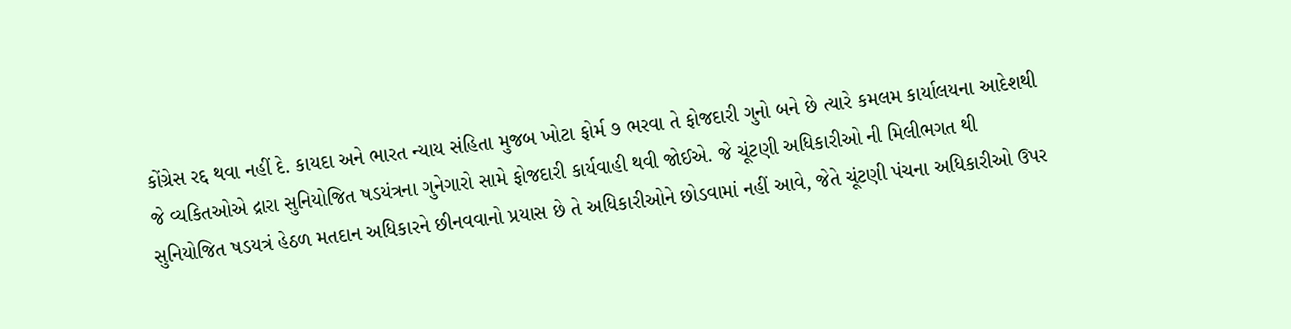કોંગ્રેસ રદ્દ થવા નહીં દે. કાયદા અને ભારત ન્યાય સંહિતા મુજબ ખોટા ફોર્મ ૭ ભરવા તે ફોજદારી ગુનો બને છે ત્યારે કમલમ કાર્યાલયના આદેશથી જે વ્યકિતઓએ દ્રારા સુનિયોજિત ષડયંત્રના ગુનેગારો સામે ફોજદારી કાર્યવાહી થવી જોઈએ. જે ચૂંટણી અધિકારીઓ ની મિલીભગત થી સુનિયોજિત ષડયત્રં હેઠળ મતદાન અધિકારને છીનવવાનો પ્રયાસ છે તે અધિકારીઓને છોડવામાં નહીં આવે, જેતે ચૂંટણી પંચના અધિકારીઓ ઉપર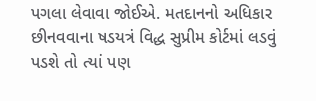પગલા લેવાવા જોઈએ. મતદાનનો અધિકાર છીનવવાના ષડયત્રં વિદ્ધ સુપ્રીમ કોર્ટમાં લડવું પડશે તો ત્યાં પણ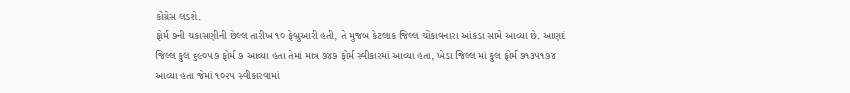કોંગ્રેસ લડશે.
ફોર્મ ૭ની ચકાસણીની છેલ્લ તારીખ ૧૦ ફેબ્રુઆરી હતી, તે મુજબ કેટલાક જિલ્લ ચોંકાવનારા આંકડા સામે આવ્યા છે. આણદં જિલ્લ કુલ ૬૯૦૫૭ ફોર્મ ૭ આવ્યા હતા તેમાં માત્ર ૭૪૭ ફોર્મ સ્વીકારમાં આવ્યા હતા, ખેડા જિલ્લ માં કુલ ફોર્મ ૭૧૩૫૧૭૪ આવ્યા હતા જેમાં ૧૦૨૫ સ્વીકારવામાં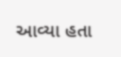આવ્યા હતા